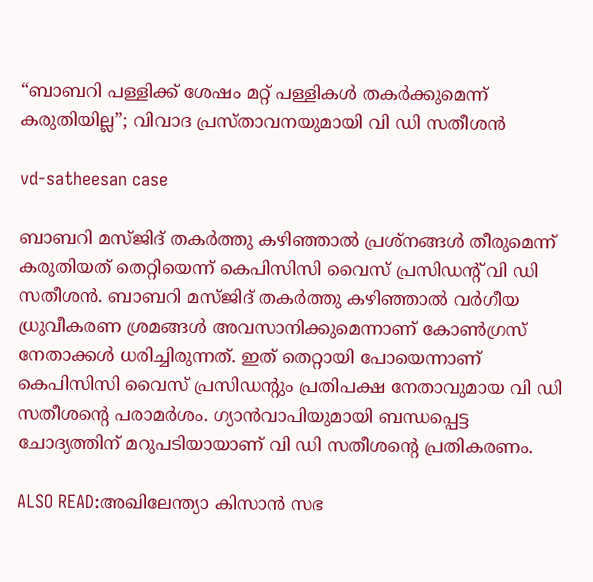“ബാബറി പള്ളിക്ക് ശേഷം മറ്റ് പള്ളികള്‍ തകര്‍ക്കുമെന്ന് കരുതിയില്ല”; വിവാദ പ്രസ്താവനയുമായി വി ഡി സതീശന്‍

vd-satheesan case

ബാബറി മസ്ജിദ് തകര്‍ത്തു കഴിഞ്ഞാല്‍ പ്രശ്‌നങ്ങള്‍ തീരുമെന്ന് കരുതിയത് തെറ്റിയെന്ന് കെപിസിസി വൈസ് പ്രസിഡന്റ് വി ഡി സതീശന്‍. ബാബറി മസ്ജിദ് തകര്‍ത്തു കഴിഞ്ഞാല്‍ വര്‍ഗീയ ധ്രുവീകരണ ശ്രമങ്ങള്‍ അവസാനിക്കുമെന്നാണ് കോണ്‍ഗ്രസ് നേതാക്കള്‍ ധരിച്ചിരുന്നത്. ഇത് തെറ്റായി പോയെന്നാണ് കെപിസിസി വൈസ് പ്രസിഡന്റും പ്രതിപക്ഷ നേതാവുമായ വി ഡി സതീശന്റെ പരാമര്‍ശം. ഗ്യാന്‍വാപിയുമായി ബന്ധപ്പെട്ട ചോദ്യത്തിന് മറുപടിയായാണ് വി ഡി സതീശന്റെ പ്രതികരണം.

ALSO READ:അഖിലേന്ത്യാ കിസാന്‍ സഭ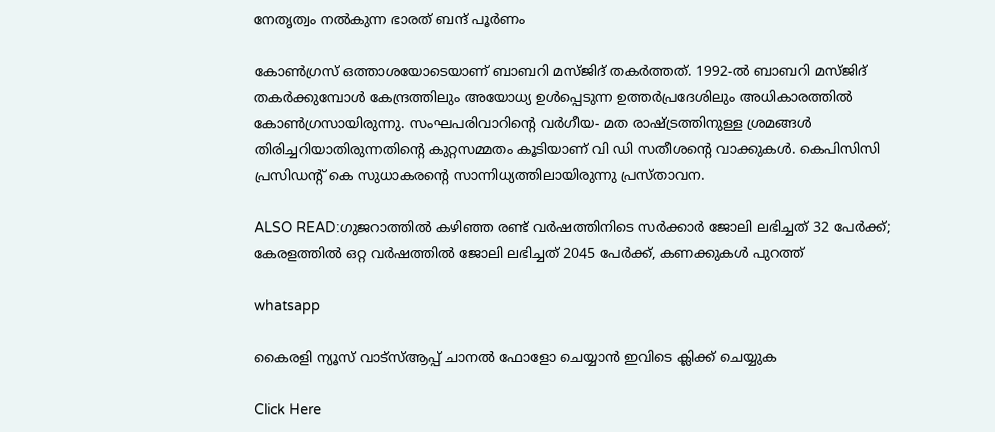നേതൃത്വം നല്‍കുന്ന ഭാരത് ബന്ദ് പൂര്‍ണം

കോണ്‍ഗ്രസ് ഒത്താശയോടെയാണ് ബാബറി മസ്ജിദ് തകര്‍ത്തത്. 1992-ല്‍ ബാബറി മസ്ജിദ് തകര്‍ക്കുമ്പോള്‍ കേന്ദ്രത്തിലും അയോധ്യ ഉള്‍പ്പെടുന്ന ഉത്തര്‍പ്രദേശിലും അധികാരത്തില്‍ കോണ്‍ഗ്രസായിരുന്നു. സംഘപരിവാറിന്റെ വര്‍ഗീയ- മത രാഷ്ട്രത്തിനുള്ള ശ്രമങ്ങള്‍ തിരിച്ചറിയാതിരുന്നതിന്റെ കുറ്റസമ്മതം കൂടിയാണ് വി ഡി സതീശന്റെ വാക്കുകള്‍. കെപിസിസി പ്രസിഡന്റ് കെ സുധാകരന്റെ സാന്നിധ്യത്തിലായിരുന്നു പ്രസ്താവന.

ALSO READ:ഗുജറാത്തിൽ കഴിഞ്ഞ രണ്ട് വർഷത്തിനിടെ സർക്കാർ ജോലി ലഭിച്ചത് 32 പേർക്ക്; കേരളത്തിൽ ഒറ്റ വർഷത്തിൽ ജോലി ലഭിച്ചത് 2045 പേർക്ക്, കണക്കുകൾ പുറത്ത്

whatsapp

കൈരളി ന്യൂസ് വാട്‌സ്ആപ്പ് ചാനല്‍ ഫോളോ ചെയ്യാന്‍ ഇവിടെ ക്ലിക്ക് ചെയ്യുക

Click Here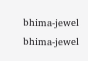bhima-jewel
bhima-jewel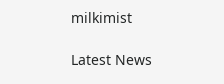milkimist

Latest News